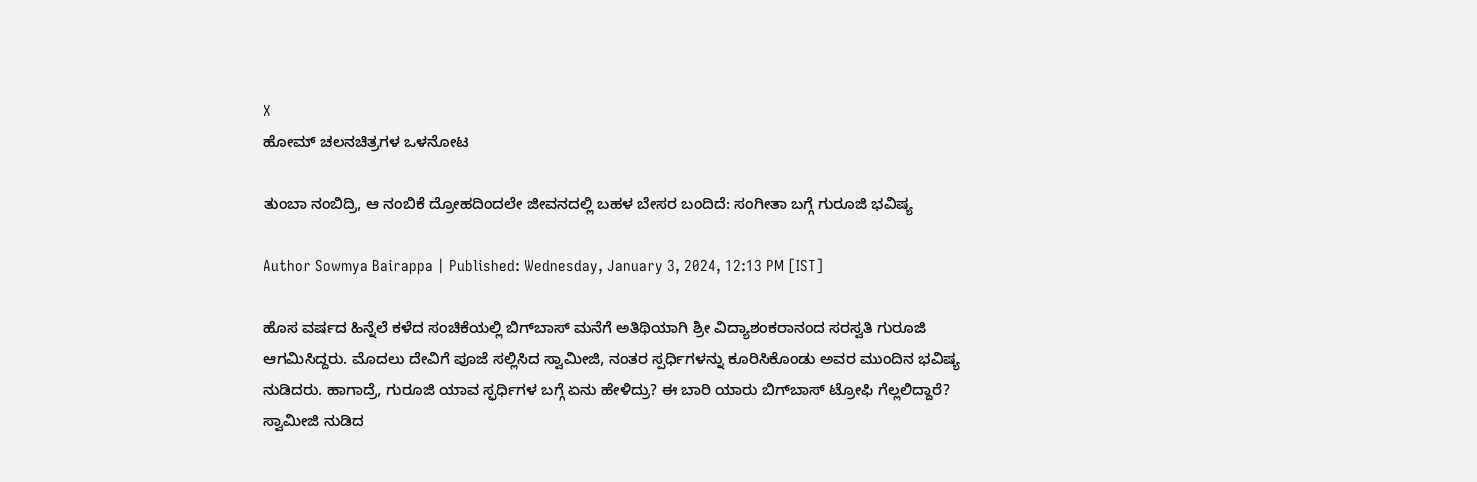X
ಹೋಮ್ ಚಲನಚಿತ್ರಗಳ ಒಳನೋಟ

ತುಂಬಾ ನಂಬಿದ್ರಿ, ಆ ನಂಬಿಕೆ ದ್ರೋಹದಿಂದಲೇ ಜೀವನದಲ್ಲಿ ಬಹಳ ಬೇಸರ ಬಂದಿದೆ: ಸಂಗೀತಾ ಬಗ್ಗೆ ಗುರೂಜಿ ಭವಿಷ್ಯ

Author Sowmya Bairappa | Published: Wednesday, January 3, 2024, 12:13 PM [IST]

ಹೊಸ ವರ್ಷದ ಹಿನ್ನೆಲೆ ಕಳೆದ ಸಂಚಿಕೆಯಲ್ಲಿ ಬಿಗ್‌ಬಾಸ್‌ ಮನೆಗೆ ಅತಿಥಿಯಾಗಿ ಶ್ರೀ ವಿದ್ಯಾಶಂಕರಾನಂದ ಸರಸ್ವತಿ ಗುರೂಜಿ ಆಗಮಿಸಿದ್ದರು. ಮೊದಲು ದೇವಿಗೆ ಪೂಜೆ ಸಲ್ಲಿಸಿದ ಸ್ವಾಮೀಜಿ, ನಂತರ ಸ್ಪರ್ಧಿಗಳನ್ನು ಕೂರಿಸಿಕೊಂಡು ಅವರ ಮುಂದಿನ ಭವಿಷ್ಯ ನುಡಿದರು. ಹಾಗಾದ್ರೆ, ಗುರೂಜಿ ಯಾವ ಸ್ಫರ್ಧಿಗಳ ಬಗ್ಗೆ ಏನು ಹೇಳಿದ್ರು? ಈ ಬಾರಿ ಯಾರು ಬಿಗ್‌ಬಾಸ್‌ ಟ್ರೋಫಿ ಗೆಲ್ಲಲಿದ್ದಾರೆ? ಸ್ವಾಮೀಜಿ ನುಡಿದ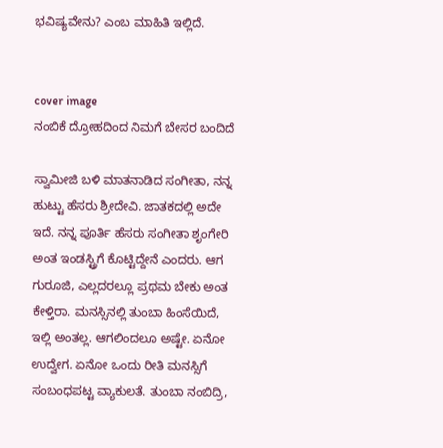ಭವಿಷ್ಯವೇನು? ಎಂಬ ಮಾಹಿತಿ ಇಲ್ಲಿದೆ.


cover image
ನಂಬಿಕೆ ದ್ರೋಹದಿಂದ ನಿಮಗೆ ಬೇಸರ ಬಂದಿದೆ

ಸ್ವಾಮೀಜಿ ಬಳಿ ಮಾತನಾಡಿದ ಸಂಗೀತಾ, ನನ್ನ ಹುಟ್ಟು ಹೆಸರು ಶ್ರೀದೇವಿ. ಜಾತಕದಲ್ಲಿ ಅದೇ ಇದೆ. ನನ್ನ ಪೂರ್ತಿ ಹೆಸರು ಸಂಗೀತಾ ಶೃಂಗೇರಿ ಅಂತ ಇಂಡಸ್ಟ್ರಿಗೆ ಕೊಟ್ಟಿದ್ದೇನೆ ಎಂದರು. ಆಗ ಗುರೂಜಿ, ಎಲ್ಲದರಲ್ಲೂ ಪ್ರಥಮ ಬೇಕು ಅಂತ ಕೇಳ್ತಿರಾ. ಮನಸ್ಸಿನಲ್ಲಿ ತುಂಬಾ ಹಿಂಸೆಯಿದೆ, ಇಲ್ಲಿ ಅಂತಲ್ಲ. ಆಗಲಿಂದಲೂ ಅಷ್ಟೇ. ಏನೋ ಉದ್ವೇಗ. ಏನೋ ಒಂದು ರೀತಿ ಮನಸ್ಸಿಗೆ ಸಂಬಂಧಪಟ್ಟ ವ್ಯಾಕುಲತೆ. ತುಂಬಾ ನಂಬಿದ್ರಿ,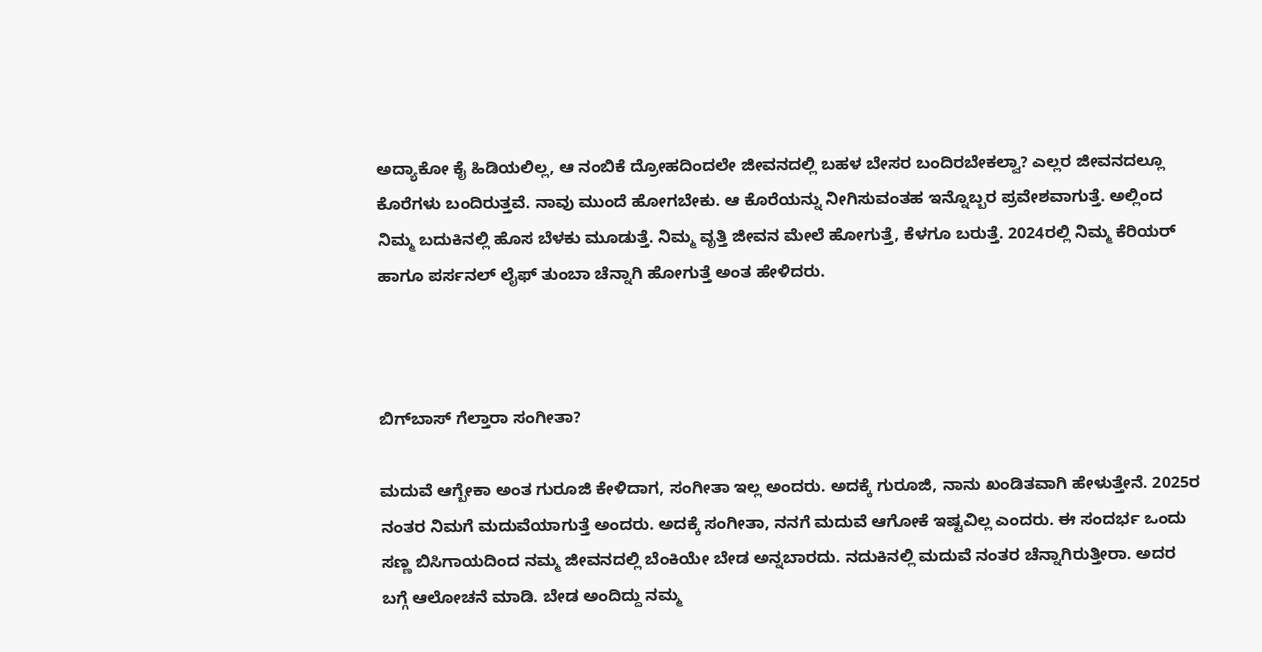ಅದ್ಯಾಕೋ ಕೈ ಹಿಡಿಯಲಿಲ್ಲ, ಆ ನಂಬಿಕೆ ದ್ರೋಹದಿಂದಲೇ ಜೀವನದಲ್ಲಿ ಬಹಳ ಬೇಸರ ಬಂದಿರಬೇಕಲ್ವಾ? ಎಲ್ಲರ ಜೀವನದಲ್ಲೂ ಕೊರೆಗಳು ಬಂದಿರುತ್ತವೆ. ನಾವು ಮುಂದೆ ಹೋಗಬೇಕು. ಆ ಕೊರೆಯನ್ನು ನೀಗಿಸುವಂತಹ ಇನ್ನೊಬ್ಬರ ಪ್ರವೇಶವಾಗುತ್ತೆ. ಅಲ್ಲಿಂದ ನಿಮ್ಮ ಬದುಕಿನಲ್ಲಿ ಹೊಸ ಬೆಳಕು ಮೂಡುತ್ತೆ. ನಿಮ್ಮ ವೃತ್ತಿ ಜೀವನ ಮೇಲೆ ಹೋಗುತ್ತೆ, ಕೆಳಗೂ ಬರುತ್ತೆ. 2024ರಲ್ಲಿ ನಿಮ್ಮ ಕೆರಿಯರ್ ಹಾಗೂ ಪರ್ಸನಲ್ ಲೈಫ್ ತುಂಬಾ ಚೆನ್ನಾಗಿ ಹೋಗುತ್ತೆ ಅಂತ ಹೇಳಿದರು.



ಬಿಗ್‌ಬಾಸ್‌ ಗೆಲ್ತಾರಾ ಸಂಗೀತಾ?

ಮದುವೆ ಆಗ್ಬೇಕಾ ಅಂತ ಗುರೂಜಿ ಕೇಳಿದಾಗ, ಸಂಗೀತಾ ಇಲ್ಲ ಅಂದರು. ಅದಕ್ಕೆ ಗುರೂಜಿ, ನಾನು ಖಂಡಿತವಾಗಿ ಹೇಳುತ್ತೇನೆ. 2025ರ ನಂತರ ನಿಮಗೆ ಮದುವೆಯಾಗುತ್ತೆ ಅಂದರು. ಅದಕ್ಕೆ ಸಂಗೀತಾ, ನನಗೆ ಮದುವೆ ಆಗೋಕೆ ಇಷ್ಟವಿಲ್ಲ ಎಂದರು. ಈ ಸಂದರ್ಭ ಒಂದು ಸಣ್ಣ ಬಿಸಿಗಾಯದಿಂದ ನಮ್ಮ ಜೀವನದಲ್ಲಿ ಬೆಂಕಿಯೇ ಬೇಡ ಅನ್ನಬಾರದು. ನದುಕಿನಲ್ಲಿ ಮದುವೆ ನಂತರ ಚೆನ್ನಾಗಿರುತ್ತೀರಾ. ಅದರ ಬಗ್ಗೆ ಆಲೋಚನೆ ಮಾಡಿ. ಬೇಡ ಅಂದಿದ್ದು ನಮ್ಮ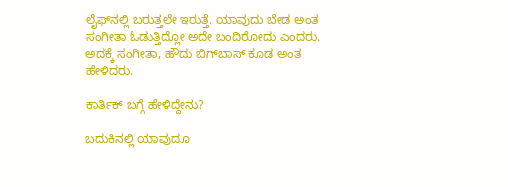ಲೈಫ್‌ನಲ್ಲಿ ಬರುತ್ತಲೇ ಇರುತ್ತೆ. ಯಾವುದು ಬೇಡ ಅಂತ ಸಂಗೀತಾ ಓಡುತ್ತಿದ್ಲೋ ಅದೇ ಬಂದಿರೋದು ಎಂದರು. ಅದಕ್ಕೆ ಸಂಗೀತಾ, ಹೌದು ಬಿಗ್‌ಬಾಸ್‌ ಕೂಡ ಅಂತ ಹೇಳಿದರು.

ಕಾರ್ತಿಕ್ ಬಗ್ಗೆ ಹೇಳಿದ್ದೇನು?

ಬದುಕಿನಲ್ಲಿ ಯಾವುದೂ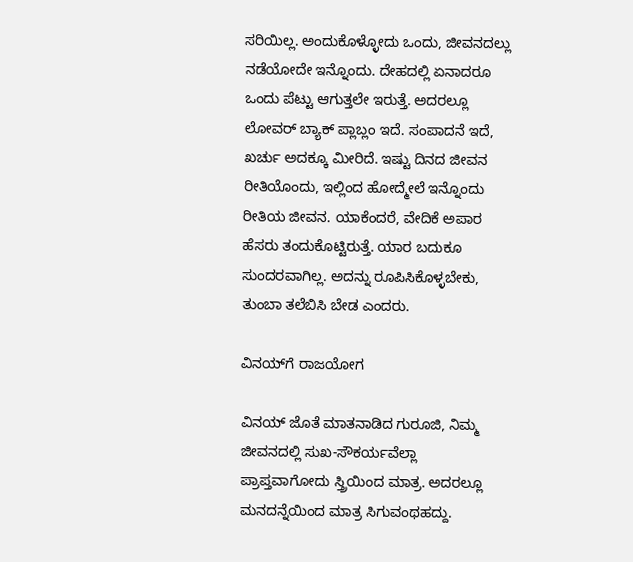ಸರಿಯಿಲ್ಲ. ಅಂದುಕೊಳ್ಳೋದು ಒಂದು, ಜೀವನದಲ್ಲು ನಡೆಯೋದೇ ಇನ್ನೊಂದು. ದೇಹದಲ್ಲಿ ಏನಾದರೂ ಒಂದು ಪೆಟ್ಟು ಆಗುತ್ತಲೇ ಇರುತ್ತೆ. ಅದರಲ್ಲೂ ಲೋವರ್ ಬ್ಯಾಕ್ ಪ್ಲಾಬ್ಲಂ ಇದೆ. ಸಂಪಾದನೆ ಇದೆ, ಖರ್ಚು ಅದಕ್ಕೂ ಮೀರಿದೆ. ಇಷ್ಟು ದಿನದ ಜೀವನ ರೀತಿಯೊಂದು, ಇಲ್ಲಿಂದ ಹೋದ್ಮೇಲೆ ಇನ್ನೊಂದು ರೀತಿಯ ಜೀವನ. ಯಾಕೆಂದರೆ, ವೇದಿಕೆ ಅಪಾರ ಹೆಸರು ತಂದುಕೊಟ್ಟಿರುತ್ತೆ. ಯಾರ ಬದುಕೂ ಸುಂದರವಾಗಿಲ್ಲ. ಅದನ್ನು ರೂಪಿಸಿಕೊಳ್ಳಬೇಕು, ತುಂಬಾ ತಲೆಬಿಸಿ ಬೇಡ ಎಂದರು.

ವಿನಯ್‌ಗೆ ರಾಜಯೋಗ

ವಿನಯ್ ಜೊತೆ ಮಾತನಾಡಿದ ಗುರೂಜಿ, ನಿಮ್ಮ ಜೀವನದಲ್ಲಿ ಸುಖ-ಸೌಕರ್ಯವೆಲ್ಲಾ ಪ್ರಾಪ್ತವಾಗೋದು ಸ್ತ್ರಿಯಿಂದ ಮಾತ್ರ. ಅದರಲ್ಲೂ ಮನದನ್ನೆಯಿಂದ ಮಾತ್ರ ಸಿಗುವಂಥಹದ್ದು.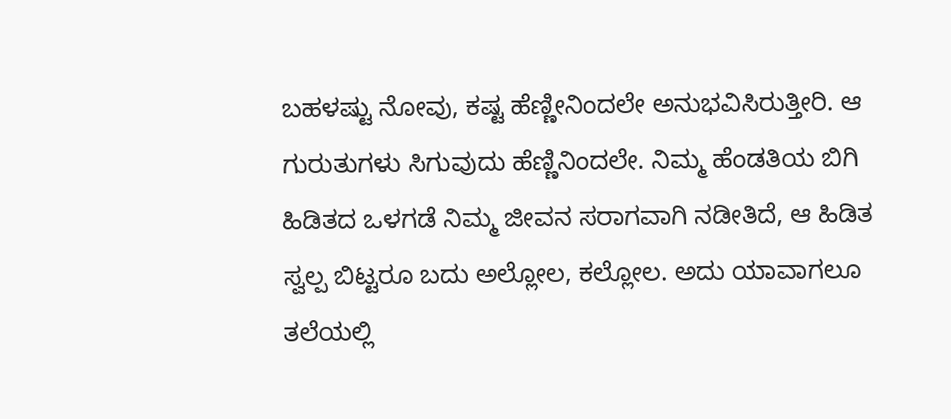ಬಹಳಷ್ಟು ನೋವು, ಕಷ್ಟ ಹೆಣ್ಣೀನಿಂದಲೇ ಅನುಭವಿಸಿರುತ್ತೀರಿ. ಆ ಗುರುತುಗಳು ಸಿಗುವುದು ಹೆಣ್ಣಿನಿಂದಲೇ. ನಿಮ್ಮ ಹೆಂಡತಿಯ ಬಿಗಿ ಹಿಡಿತದ ಒಳಗಡೆ ನಿಮ್ಮ ಜೀವನ ಸರಾಗವಾಗಿ ನಡೀತಿದೆ, ಆ ಹಿಡಿತ ಸ್ವಲ್ಪ ಬಿಟ್ಟರೂ ಬದು ಅಲ್ಲೋಲ, ಕಲ್ಲೋಲ. ಅದು ಯಾವಾಗಲೂ ತಲೆಯಲ್ಲಿ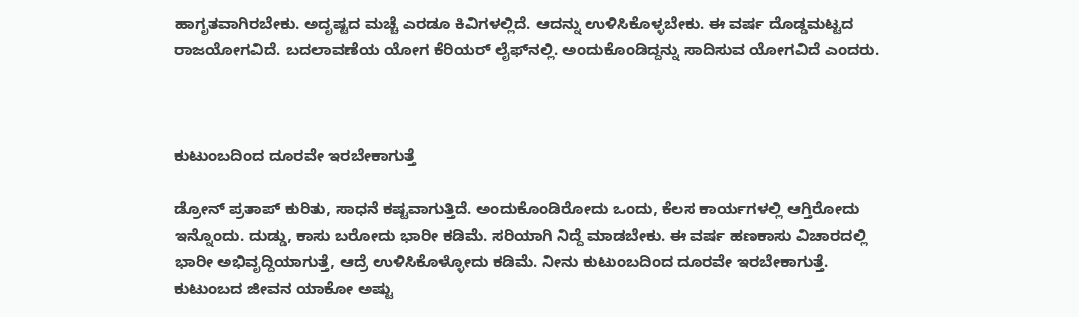ಹಾಗೃತವಾಗಿರಬೇಕು. ಅದೃಷ್ಟದ ಮಚ್ಚೆ ಎರಡೂ ಕಿವಿಗಳಲ್ಲಿದೆ. ಆದನ್ನು ಉಳಿಸಿಕೊಳ್ಳಬೇಕು. ಈ ವರ್ಷ ದೊಡ್ಡಮಟ್ಟದ ರಾಜಯೋಗವಿದೆ. ಬದಲಾವಣೆಯ ಯೋಗ ಕೆರಿಯರ್ ಲೈಫ್‌ನಲ್ಲಿ. ಅಂದುಕೊಂಡಿದ್ದನ್ನು ಸಾದಿಸುವ ಯೋಗವಿದೆ ಎಂದರು.



ಕುಟುಂಬದಿಂದ ದೂರವೇ ಇರಬೇಕಾಗುತ್ತೆ

ಡ್ರೋನ್ ಪ್ರತಾಪ್ ಕುರಿತು, ಸಾಧನೆ ಕಷ್ಟವಾಗುತ್ತಿದೆ. ಅಂದುಕೊಂಡಿರೋದು ಒಂದು, ಕೆಲಸ ಕಾರ್ಯಗಳಲ್ಲಿ ಆಗ್ತಿರೋದು ಇನ್ನೊಂದು. ದುಡ್ಡು, ಕಾಸು ಬರೋದು ಭಾರೀ ಕಡಿಮೆ. ಸರಿಯಾಗಿ ನಿದ್ದೆ ಮಾಡಬೇಕು. ಈ ವರ್ಷ ಹಣಕಾಸು ವಿಚಾರದಲ್ಲಿ ಭಾರೀ ಅಭಿವೃದ್ದಿಯಾಗುತ್ತೆ, ಆದ್ರೆ ಉಳಿಸಿಕೊಳ್ಳೋದು ಕಡಿಮೆ. ನೀನು ಕುಟುಂಬದಿಂದ ದೂರವೇ ಇರಬೇಕಾಗುತ್ತೆ. ಕುಟುಂಬದ ಜೀವನ ಯಾಕೋ ಅಷ್ಟು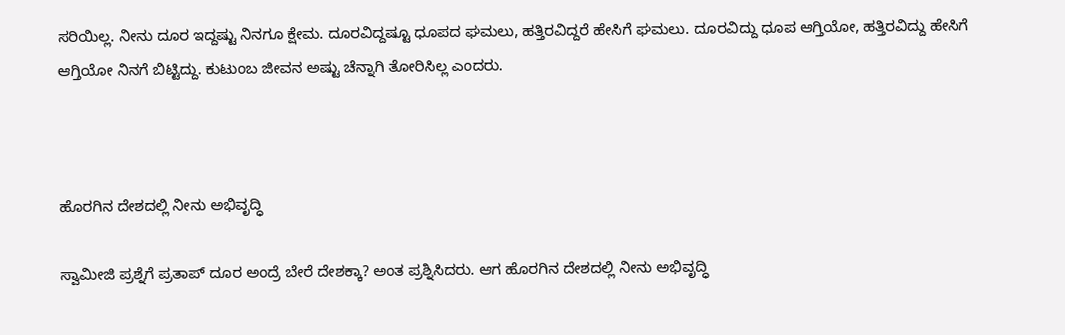ಸರಿಯಿಲ್ಲ. ನೀನು ದೂರ ಇದ್ದಷ್ಟು ನಿನಗೂ ಕ್ಷೇಮ. ದೂರವಿದ್ದಷ್ಟೂ ಧೂಪದ ಘಮಲು, ಹತ್ತಿರವಿದ್ದರೆ ಹೇಸಿಗೆ ಘಮಲು. ದೂರವಿದ್ದು ಧೂಪ ಆಗ್ತಿಯೋ, ಹತ್ತಿರವಿದ್ದು ಹೇಸಿಗೆ ಆಗ್ತಿಯೋ ನಿನಗೆ ಬಿಟ್ಟಿದ್ದು. ಕುಟುಂಬ ಜೀವನ ಅಷ್ಟು ಚೆನ್ನಾಗಿ ತೋರಿಸಿಲ್ಲ ಎಂದರು.



ಹೊರಗಿನ ದೇಶದಲ್ಲಿ ನೀನು ಅಭಿವೃದ್ಧಿ

ಸ್ವಾಮೀಜಿ ಪ್ರಶ್ನೆಗೆ ಪ್ರತಾಪ್ ದೂರ ಅಂದ್ರೆ ಬೇರೆ ದೇಶಕ್ಕಾ? ಅಂತ ಪ್ರಶ್ನಿಸಿದರು. ಆಗ ಹೊರಗಿನ ದೇಶದಲ್ಲಿ ನೀನು ಅಭಿವೃದ್ಧಿ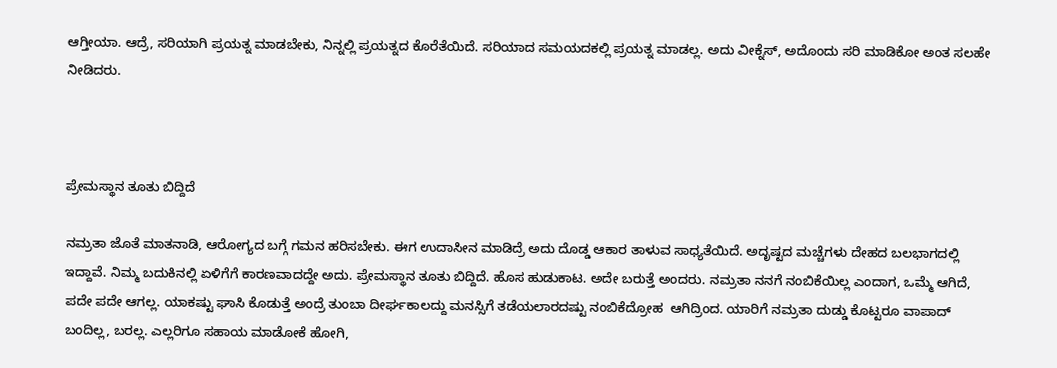ಆಗ್ತೀಯಾ. ಆದ್ರೆ, ಸರಿಯಾಗಿ ಪ್ರಯತ್ನ ಮಾಡಬೇಕು, ನಿನ್ನಲ್ಲಿ ಪ್ರಯತ್ನದ ಕೊರೆತೆಯಿದೆ. ಸರಿಯಾದ ಸಮಯದಕಲ್ಲಿ ಪ್ರಯತ್ನ ಮಾಡಲ್ಲ. ಅದು ವೀಕ್ನೆಸ್, ಅದೊಂದು ಸರಿ ಮಾಡಿಕೋ ಅಂತ ಸಲಹೇ ನೀಡಿದರು.



ಪ್ರೇಮಸ್ಥಾನ ತೂತು ಬಿದ್ದಿದೆ

ನಮ್ರತಾ ಜೊತೆ ಮಾತನಾಡಿ, ಆರೋಗ್ಯದ ಬಗ್ಗೆ ಗಮನ ಹರಿಸಬೇಕು. ಈಗ ಉದಾಸೀನ ಮಾಡಿದ್ರೆ ಅದು ದೊಡ್ಡ ಆಕಾರ ತಾಳುವ ಸಾಧ್ಯತೆಯಿದೆ. ಅದೃಷ್ಟದ ಮಚ್ಚೆಗಳು ದೇಹದ ಬಲಭಾಗದಲ್ಲಿ ಇದ್ದಾವೆ. ನಿಮ್ಮ ಬದುಕಿನಲ್ಲಿ ಏಳಿಗೆಗೆ ಕಾರಣವಾದದ್ದೇ ಅದು. ಪ್ರೇಮಸ್ಥಾನ ತೂತು ಬಿದ್ದಿದೆ. ಹೊಸ ಹುಡುಕಾಟ. ಅದೇ ಬರುತ್ತೆ ಅಂದರು. ನಮ್ರತಾ ನನಗೆ ನಂಬಿಕೆಯಿಲ್ಲ ಎಂದಾಗ, ಒಮ್ಮೆ ಆಗಿದೆ, ಪದೇ ಪದೇ ಆಗಲ್ಲ. ಯಾಕಷ್ಟು ಘಾಸಿ ಕೊಡುತ್ತೆ ಅಂದ್ರೆ ತುಂಬಾ ದೀರ್ಘಕಾಲದ್ದು ಮನಸ್ಸಿಗೆ ತಡೆಯಲಾರದಷ್ಟು ನಂಬಿಕೆದ್ರೋಹ  ಆಗಿದ್ರಿಂದ. ಯಾರಿಗೆ ನಮ್ರತಾ ದುಡ್ಡು ಕೊಟ್ಟರೂ ವಾಪಾದ್ ಬಂದಿಲ್ಲ, ಬರಲ್ಲ. ಎಲ್ಲರಿಗೂ ಸಹಾಯ ಮಾಡೋಕೆ ಹೋಗಿ,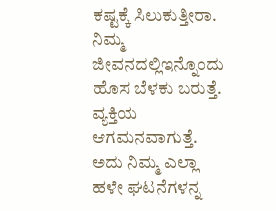ಕಷ್ಟಕ್ಕೆ ಸಿಲುಕುತ್ತೀರಾ. ನಿಮ್ಮ ಜೀವನದಲ್ಲಿಇನ್ನೊಂದು ಹೊಸ ಬೆಳಕು ಬರುತ್ತೆ. ವ್ಯಕ್ತಿಯ ಆಗಮನವಾಗುತ್ತೆ. ಅದು ನಿಮ್ಮ ಎಲ್ಲಾ ಹಳೇ ಘಟನೆಗಳನ್ನ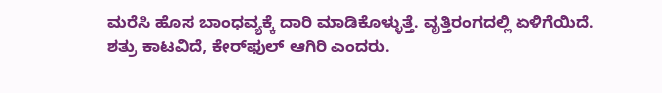ಮರೆಸಿ ಹೊಸ ಬಾಂಧವ್ಯಕ್ಕೆ ದಾರಿ ಮಾಡಿಕೊಳ್ಳುತ್ತೆ. ವೃತ್ತಿರಂಗದಲ್ಲಿ ಏಳಿಗೆಯಿದೆ. ಶತ್ರು ಕಾಟವಿದೆ, ಕೇರ್‌ಫುಲ್ ಆಗಿರಿ ಎಂದರು.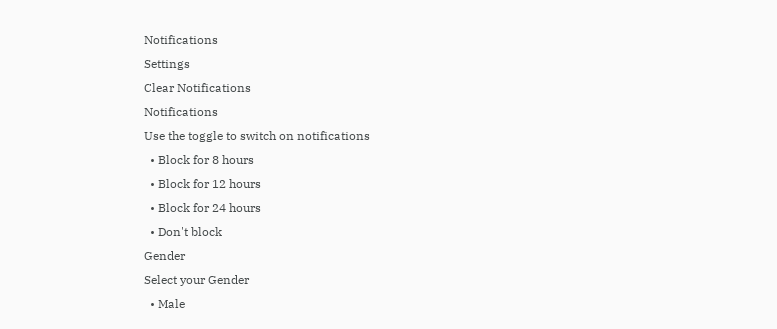Notifications
Settings
Clear Notifications
Notifications
Use the toggle to switch on notifications
  • Block for 8 hours
  • Block for 12 hours
  • Block for 24 hours
  • Don't block
Gender
Select your Gender
  • Male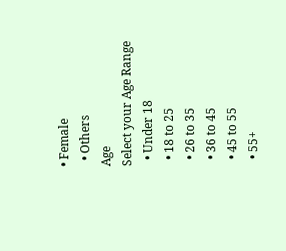• Female
  • Others
Age
Select your Age Range
  • Under 18
  • 18 to 25
  • 26 to 35
  • 36 to 45
  • 45 to 55
  • 55+